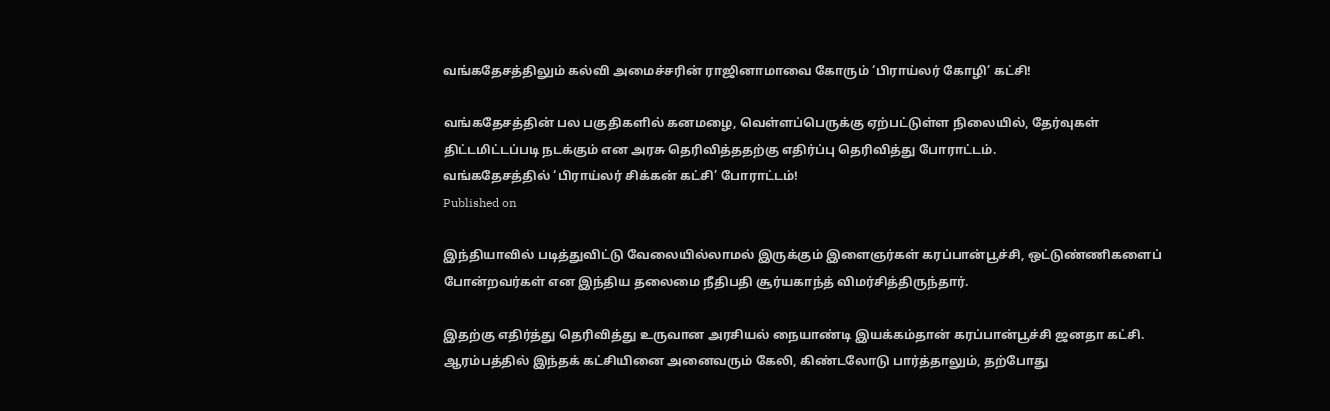வங்கதேசத்திலும் கல்வி அமைச்சரின் ராஜினாமாவை கோரும் ‘பிராய்லர் கோழி’ கட்சி!

வங்கதேசத்தின் பல பகுதிகளில் கனமழை, வெள்ளப்பெருக்கு ஏற்பட்டுள்ள நிலையில், தேர்வுகள் திட்டமிட்டப்படி நடக்கும் என அரசு தெரிவித்ததற்கு எதிர்ப்பு தெரிவித்து போராட்டம்.
வங்கதேசத்தில் ‘பிராய்லர் சிக்கன் கட்சி’ போராட்டம்!
Published on

இந்தியாவில் படித்துவிட்டு வேலையில்லாமல் இருக்கும் இளைஞர்கள் கரப்பான்பூச்சி, ஒட்டுண்ணிகளைப் போன்றவர்கள் என இந்திய தலைமை நீதிபதி சூர்யகாந்த் விமர்சித்திருந்தார்.

இதற்கு எதிர்த்து தெரிவித்து உருவான அரசியல் நையாண்டி இயக்கம்தான் கரப்பான்பூச்சி ஜனதா கட்சி. ஆரம்பத்தில் இந்தக் கட்சியினை அனைவரும் கேலி, கிண்டலோடு பார்த்தாலும், தற்போது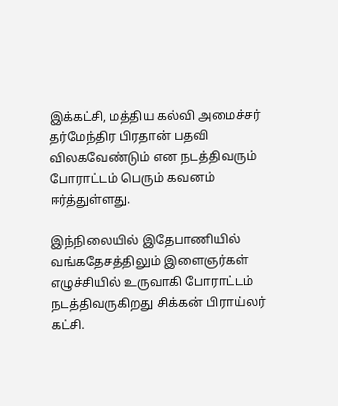இக்கட்சி, மத்திய கல்வி அமைச்சர் தர்மேந்திர பிரதான் பதவி விலகவேண்டும் என நடத்திவரும் போராட்டம் பெரும் கவனம் ஈர்த்துள்ளது.

இந்நிலையில் இதேபாணியில் வங்கதேசத்திலும் இளைஞர்கள் எழுச்சியில் உருவாகி போராட்டம் நடத்திவருகிறது சிக்கன் பிராய்லர் கட்சி.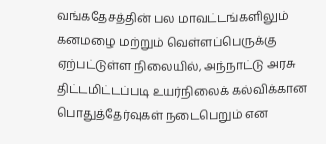வங்கதேசத்தின் பல மாவட்டங்களிலும் கனமழை மற்றும் வெள்ளப்பெருக்கு ஏற்பட்டுள்ள நிலையில், அந்நாட்டு அரசு திட்டமிட்டப்படி உயர்நிலைக் கல்விக்கான பொதுத்தேர்வுகள் நடைபெறும் என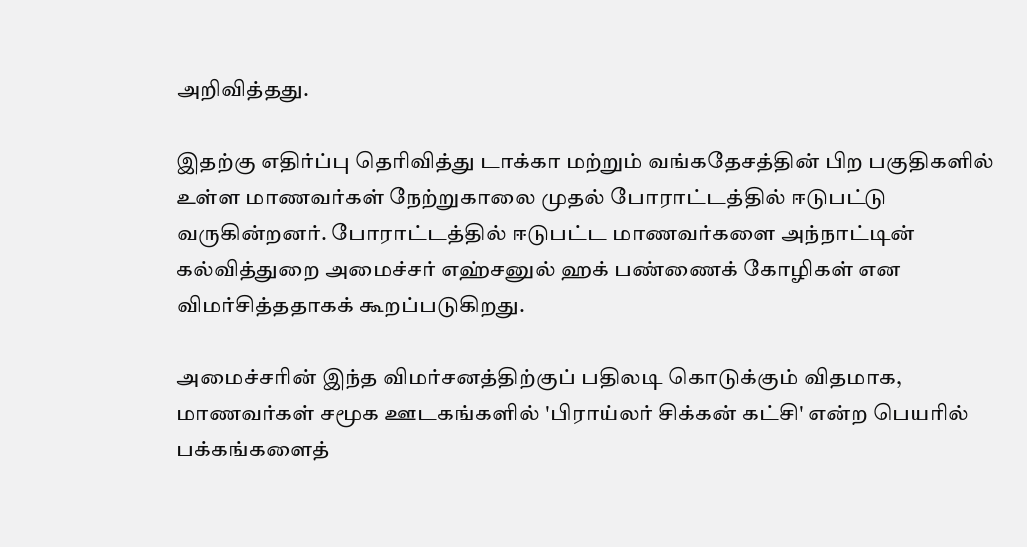அறிவித்தது.

இதற்கு எதிர்ப்பு தெரிவித்து டாக்கா மற்றும் வங்கதேசத்தின் பிற பகுதிகளில் உள்ள மாணவர்கள் நேற்றுகாலை முதல் போராட்டத்தில் ஈடுபட்டு வருகின்றனர். போராட்டத்தில் ஈடுபட்ட மாணவர்களை அந்நாட்டின் கல்வித்துறை அமைச்சர் எஹ்சனுல் ஹக் பண்ணைக் கோழிகள் என விமர்சித்ததாகக் கூறப்படுகிறது.

அமைச்சரின் இந்த விமர்சனத்திற்குப் பதிலடி கொடுக்கும் விதமாக, மாணவர்கள் சமூக ஊடகங்களில் 'பிராய்லர் சிக்கன் கட்சி' என்ற பெயரில் பக்கங்களைத்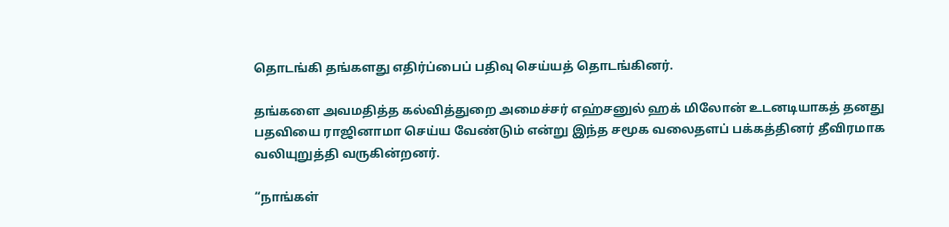தொடங்கி தங்களது எதிர்ப்பைப் பதிவு செய்யத் தொடங்கினர்.

தங்களை அவமதித்த கல்வித்துறை அமைச்சர் எஹ்சனுல் ஹக் மிலோன் உடனடியாகத் தனது பதவியை ராஜினாமா செய்ய வேண்டும் என்று இந்த சமூக வலைதளப் பக்கத்தினர் தீவிரமாக வலியுறுத்தி வருகின்றனர்.

“நாங்கள்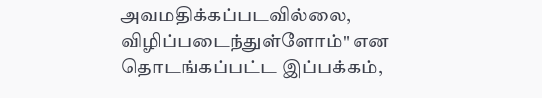அவமதிக்கப்படவில்லை, விழிப்படைந்துள்ளோம்" என தொடங்கப்பட்ட இப்பக்கம்,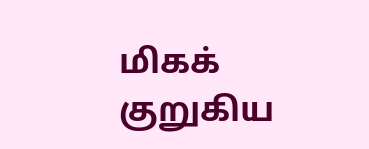மிகக் குறுகிய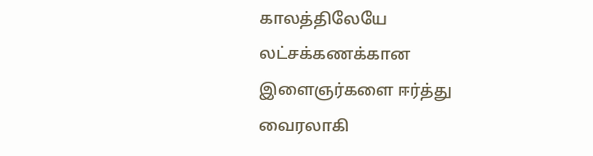காலத்திலேயே லட்சக்கணக்கான இளைஞர்களை ஈர்த்து வைரலாகி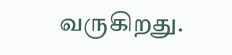வருகிறது.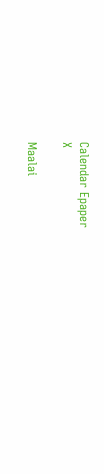Calendar Epaper
X

Maalai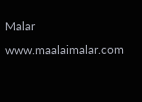Malar
www.maalaimalar.com